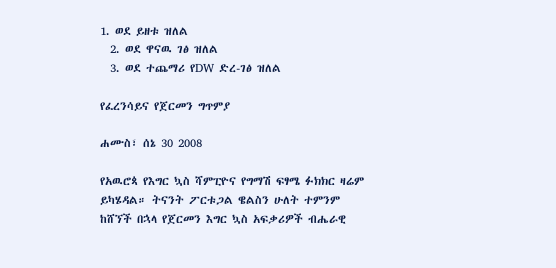1. ወደ ይዘቱ ዝለል
  2. ወደ ዋናዉ ገፅ ዝለል
  3. ወደ ተጨማሪ የDW ድረ-ገፅ ዝለል

የፈረንሳይና የጀርመን ግጥምያ

ሐሙስ፣ ሰኔ 30 2008

የአዉሮጳ የእግር ኳስ ሻምፒዮና የግማሽ ፍፃሜ ፉክክር ዛሬም ይካሄዳል። ትናንት ፖርቱጋል ዌልስን ሁለት ተምንም ከሸኘች በኋላ የጀርመን እግር ኳስ አፍቃሪዎች ብሔራዊ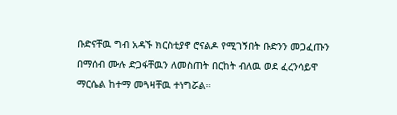ቡድናቸዉ ግብ አዳኙ ክርስቲያኖ ሮናልዶ የሚገኝበት ቡድንን መጋፈጡን በማሰብ ሙሉ ድጋፋቸዉን ለመስጠት በርከት ብለዉ ወደ ፈረንሳይዋ ማርሴል ከተማ መጓዛቸዉ ተነግሯል።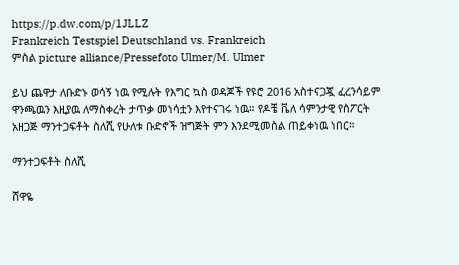https://p.dw.com/p/1JLLZ
Frankreich Testspiel Deutschland vs. Frankreich
ምስል picture alliance/Pressefoto Ulmer/M. Ulmer

ይህ ጨዋታ ለቡድኑ ወሳኝ ነዉ የሚሉት የእግር ኳስ ወዳጆች የዩሮ 2016 አስተናጋጇ ፈረንሳይም ዋንጫዉን እዚያዉ ለማስቀረት ታጥቃ መነሳቷን እየተናገሩ ነዉ። የዶቼ ቬለ ሳምንታዊ የስፖርት አዘጋጅ ማንተጋፍቶት ስለሺ የሁለቱ ቡድኖች ዝግጅት ምን እንደሚመስል ጠይቀነዉ ነበር።

ማንተጋፍቶት ስለሺ

ሸዋዬ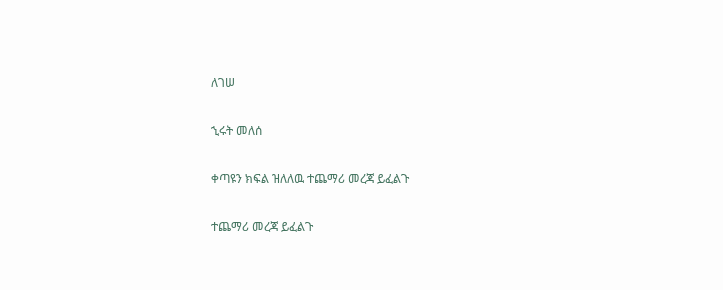ለገሠ

ኂሩት መለሰ

ቀጣዩን ክፍል ዝለለዉ ተጨማሪ መረጃ ይፈልጉ

ተጨማሪ መረጃ ይፈልጉ